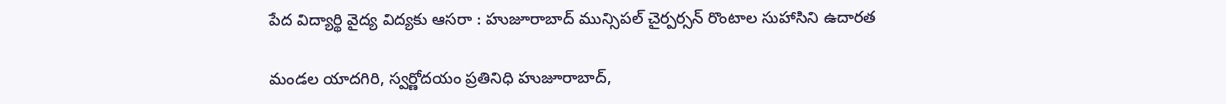పేద విద్యార్థి వైద్య విద్యకు ఆసరా : హుజూరాబాద్ మున్సిపల్ చైర్పర్సన్ రొంటాల సుహాసిని ఉదారత

మండల యాదగిరి, స్వర్ణోదయం ప్రతినిధి హుజూరాబాద్,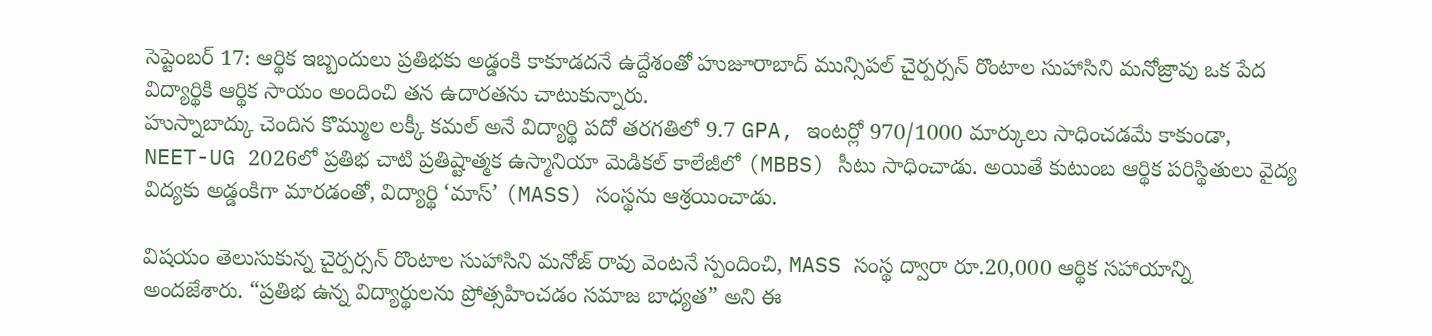సెప్టెంబర్ 17: ఆర్థిక ఇబ్బందులు ప్రతిభకు అడ్డంకి కాకూడదనే ఉద్దేశంతో హుజూరాబాద్ మున్సిపల్ చైర్పర్సన్ రొంటాల సుహాసిని మనోజ్రావు ఒక పేద విద్యార్థికి ఆర్థిక సాయం అందించి తన ఉదారతను చాటుకున్నారు.
హుస్నాబాద్కు చెందిన కొమ్ముల లక్కీ కమల్ అనే విద్యార్థి పదో తరగతిలో 9.7 GPA, ఇంటర్లో 970/1000 మార్కులు సాధించడమే కాకుండా, NEET-UG 2026లో ప్రతిభ చాటి ప్రతిష్టాత్మక ఉస్మానియా మెడికల్ కాలేజీలో (MBBS) సీటు సాధించాడు. అయితే కుటుంబ ఆర్థిక పరిస్థితులు వైద్య విద్యకు అడ్డంకిగా మారడంతో, విద్యార్థి ‘మాస్’ (MASS) సంస్థను ఆశ్రయించాడు.

విషయం తెలుసుకున్న చైర్పర్సన్ రొంటాల సుహాసిని మనోజ్ రావు వెంటనే స్పందించి, MASS సంస్థ ద్వారా రూ.20,000 ఆర్థిక సహాయాన్ని అందజేశారు. “ప్రతిభ ఉన్న విద్యార్థులను ప్రోత్సహించడం సమాజ బాధ్యత” అని ఈ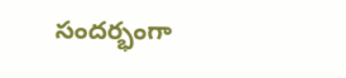సందర్భంగా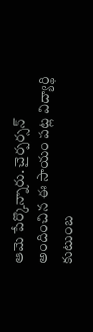ఆమె పేర్కొన్నారు. చైర్పర్సన్ అందించిన ఈ సాయం పట్ల విద్యార్థి కుటుంబ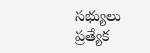సభ్యులు ప్రత్యేక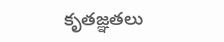కృతజ్ఞతలు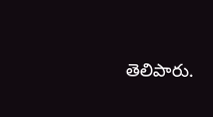తెలిపారు.